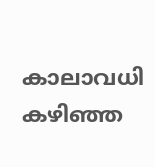കാലാവധി കഴിഞ്ഞ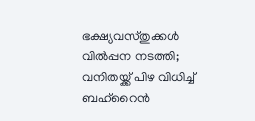ഭക്ഷ്യവസ്തുക്കള്‍ വില്‍പ്പന നടത്തി; വനിതയ്ക്ക് പിഴ വിധിച്ച് ബഹ്റൈൻ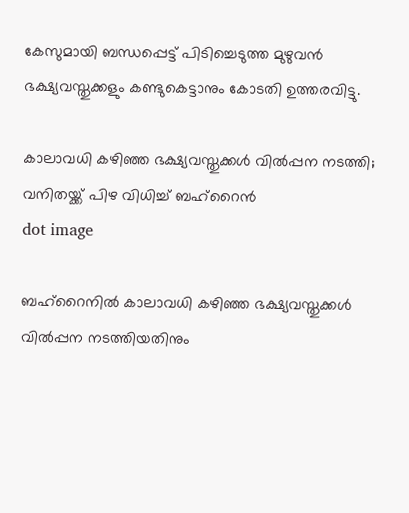കേസുമായി ബന്ധപ്പെട്ട് പിടിച്ചെടുത്ത മുഴുവന്‍ ഭക്ഷ്യവസ്തുക്കളും കണ്ടുകെട്ടാനും കോടതി ഉത്തരവിട്ടു.

കാലാവധി കഴിഞ്ഞ ഭക്ഷ്യവസ്തുക്കള്‍ വില്‍പ്പന നടത്തി; വനിതയ്ക്ക് പിഴ വിധിച്ച് ബഹ്റൈൻ
dot image

ബഹ്റൈനില്‍ കാലാവധി കഴിഞ്ഞ ഭക്ഷ്യവസ്തുക്കള്‍ വില്‍പ്പന നടത്തിയതിനും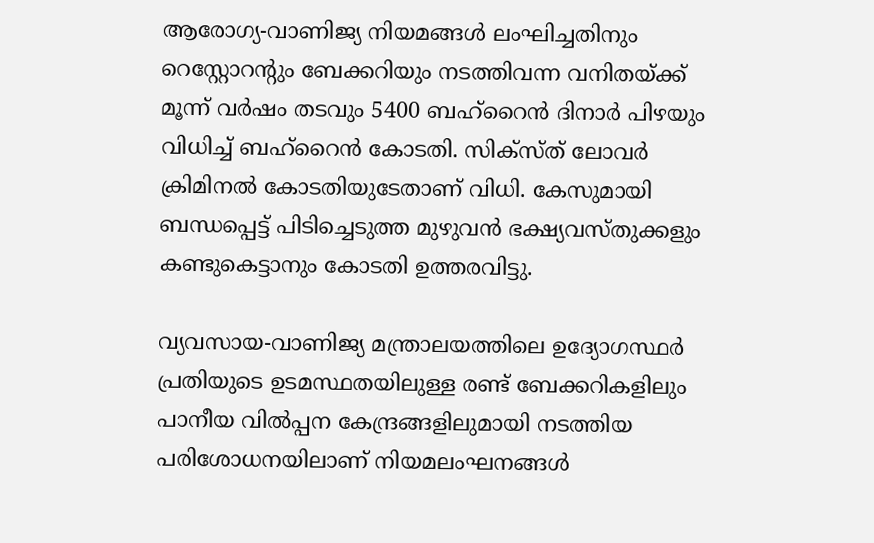ആരോഗ്യ-വാണിജ്യ നിയമങ്ങള്‍ ലംഘിച്ചതിനും റെസ്റ്റോറന്റും ബേക്കറിയും നടത്തിവന്ന വനിതയ്ക്ക് മൂന്ന് വര്‍ഷം തടവും 5400 ബഹ്‌റൈന്‍ ദിനാര്‍ പിഴയും വിധിച്ച് ബഹ്‌റൈന്‍ കോടതി. സിക്‌സ്ത് ലോവര്‍ ക്രിമിനല്‍ കോടതിയുടേതാണ് വിധി. കേസുമായി ബന്ധപ്പെട്ട് പിടിച്ചെടുത്ത മുഴുവന്‍ ഭക്ഷ്യവസ്തുക്കളും കണ്ടുകെട്ടാനും കോടതി ഉത്തരവിട്ടു.

വ്യവസായ-വാണിജ്യ മന്ത്രാലയത്തിലെ ഉദ്യോഗസ്ഥര്‍ പ്രതിയുടെ ഉടമസ്ഥതയിലുള്ള രണ്ട് ബേക്കറികളിലും പാനീയ വില്‍പ്പന കേന്ദ്രങ്ങളിലുമായി നടത്തിയ പരിശോധനയിലാണ് നിയമലംഘനങ്ങള്‍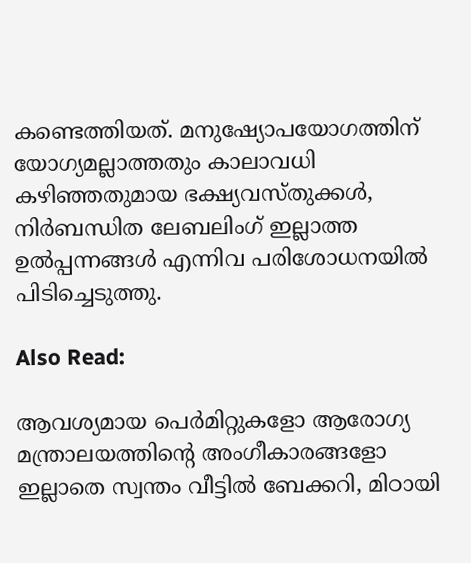കണ്ടെത്തിയത്. മനുഷ്യോപയോഗത്തിന് യോഗ്യമല്ലാത്തതും കാലാവധി കഴിഞ്ഞതുമായ ഭക്ഷ്യവസ്തുക്കള്‍, നിര്‍ബന്ധിത ലേബലിംഗ് ഇല്ലാത്ത ഉല്‍പ്പന്നങ്ങള്‍ എന്നിവ പരിശോധനയില്‍ പിടിച്ചെടുത്തു.

Also Read:

ആവശ്യമായ പെര്‍മിറ്റുകളോ ആരോഗ്യ മന്ത്രാലയത്തിന്റെ അംഗീകാരങ്ങളോ ഇല്ലാതെ സ്വന്തം വീട്ടില്‍ ബേക്കറി, മിഠായി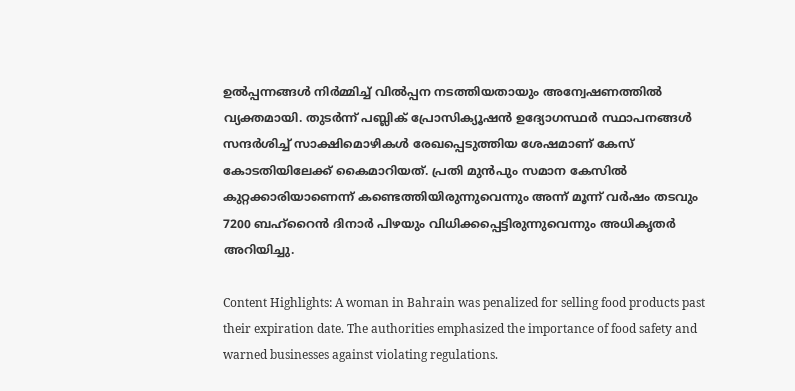ഉല്‍പ്പന്നങ്ങള്‍ നിര്‍മ്മിച്ച് വില്‍പ്പന നടത്തിയതായും അന്വേഷണത്തില്‍ വ്യക്തമായി. തുടര്‍ന്ന് പബ്ലിക് പ്രോസിക്യൂഷന്‍ ഉദ്യോഗസ്ഥര്‍ സ്ഥാപനങ്ങള്‍ സന്ദര്‍ശിച്ച് സാക്ഷിമൊഴികള്‍ രേഖപ്പെടുത്തിയ ശേഷമാണ് കേസ് കോടതിയിലേക്ക് കൈമാറിയത്. പ്രതി മുന്‍പും സമാന കേസില്‍ കുറ്റക്കാരിയാണെന്ന് കണ്ടെത്തിയിരുന്നുവെന്നും അന്ന് മൂന്ന് വര്‍ഷം തടവും 7200 ബഹ്‌റൈന്‍ ദിനാര്‍ പിഴയും വിധിക്കപ്പെട്ടിരുന്നുവെന്നും അധികൃതര്‍ അറിയിച്ചു.

Content Highlights: A woman in Bahrain was penalized for selling food products past their expiration date. The authorities emphasized the importance of food safety and warned businesses against violating regulations.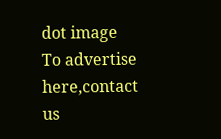dot image
To advertise here,contact us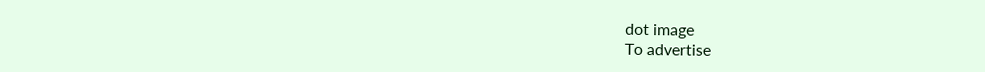dot image
To advertise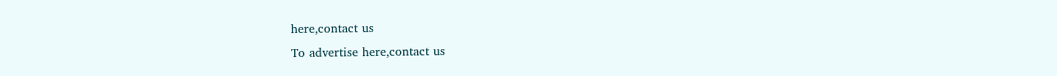here,contact us
To advertise here,contact us